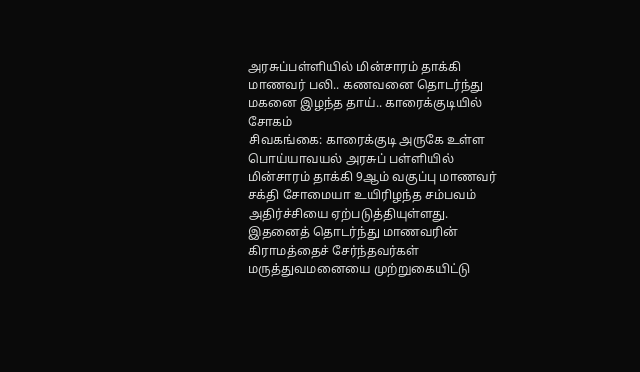அரசுப்பள்ளியில் மின்சாரம் தாக்கி மாணவர் பலி.. கணவனை தொடர்ந்து மகனை இழந்த தாய்.. காரைக்குடியில் சோகம்
சிவகங்கை: காரைக்குடி அருகே உள்ள பொய்யாவயல் அரசுப் பள்ளியில் மின்சாரம் தாக்கி 9ஆம் வகுப்பு மாணவர் சக்தி சோமையா உயிரிழந்த சம்பவம் அதிர்ச்சியை ஏற்படுத்தியுள்ளது. இதனைத் தொடர்ந்து மாணவரின் கிராமத்தைச் சேர்ந்தவர்கள் மருத்துவமனையை முற்றுகையிட்டு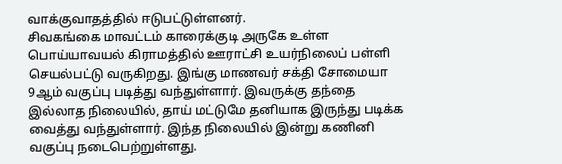வாக்குவாதத்தில் ஈடுபட்டுள்ளனர்.
சிவகங்கை மாவட்டம் காரைக்குடி அருகே உள்ள பொய்யாவயல் கிராமத்தில் ஊராட்சி உயர்நிலைப் பள்ளி செயல்பட்டு வருகிறது. இங்கு மாணவர் சக்தி சோமையா 9ஆம் வகுப்பு படித்து வந்துள்ளார். இவருக்கு தந்தை இல்லாத நிலையில், தாய் மட்டுமே தனியாக இருந்து படிக்க வைத்து வந்துள்ளார். இந்த நிலையில் இன்று கணினி வகுப்பு நடைபெற்றுள்ளது.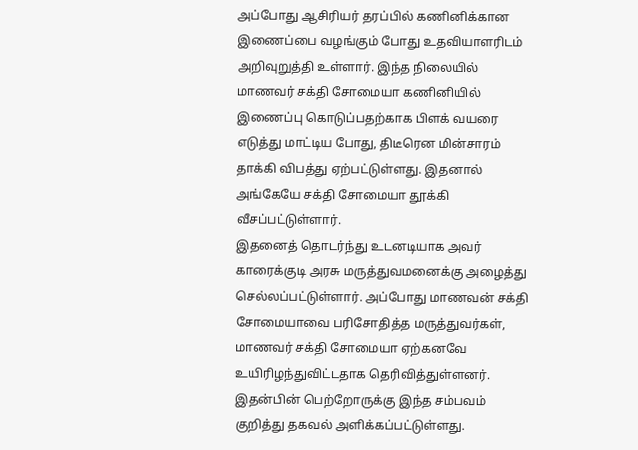அப்போது ஆசிரியர் தரப்பில் கணினிக்கான இணைப்பை வழங்கும் போது உதவியாளரிடம் அறிவுறுத்தி உள்ளார். இந்த நிலையில் மாணவர் சக்தி சோமையா கணினியில் இணைப்பு கொடுப்பதற்காக பிளக் வயரை எடுத்து மாட்டிய போது, திடீரென மின்சாரம் தாக்கி விபத்து ஏற்பட்டுள்ளது. இதனால் அங்கேயே சக்தி சோமையா தூக்கி வீசப்பட்டுள்ளார்.
இதனைத் தொடர்ந்து உடனடியாக அவர் காரைக்குடி அரசு மருத்துவமனைக்கு அழைத்து செல்லப்பட்டுள்ளார். அப்போது மாணவன் சக்தி சோமையாவை பரிசோதித்த மருத்துவர்கள், மாணவர் சக்தி சோமையா ஏற்கனவே உயிரிழந்துவிட்டதாக தெரிவித்துள்ளனர். இதன்பின் பெற்றோருக்கு இந்த சம்பவம் குறித்து தகவல் அளிக்கப்பட்டுள்ளது.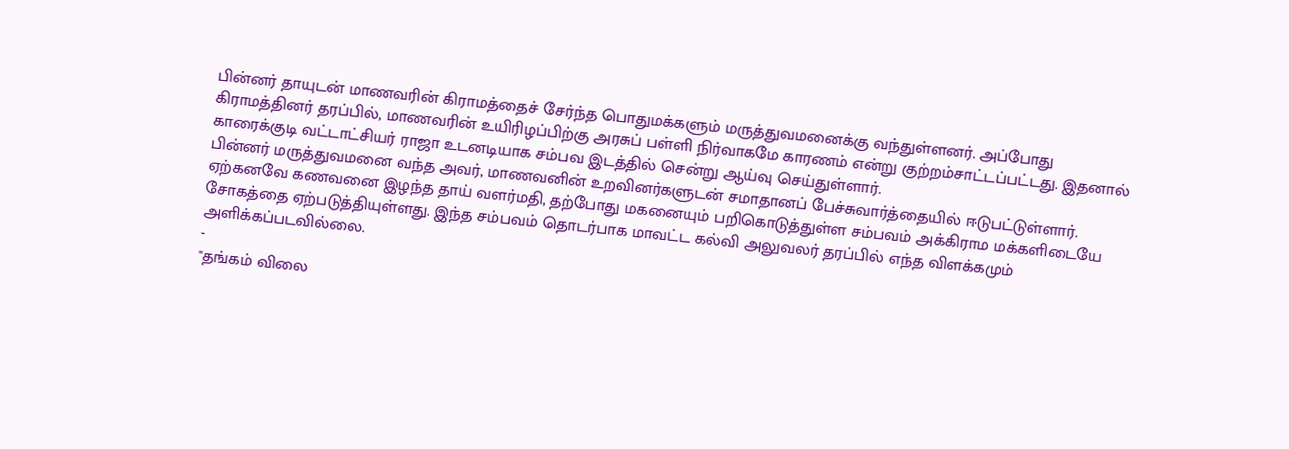பின்னர் தாயுடன் மாணவரின் கிராமத்தைச் சேர்ந்த பொதுமக்களும் மருத்துவமனைக்கு வந்துள்ளனர். அப்போது கிராமத்தினர் தரப்பில், மாணவரின் உயிரிழப்பிற்கு அரசுப் பள்ளி நிர்வாகமே காரணம் என்று குற்றம்சாட்டப்பட்டது. இதனால் காரைக்குடி வட்டாட்சியர் ராஜா உடனடியாக சம்பவ இடத்தில் சென்று ஆய்வு செய்துள்ளார்.
பின்னர் மருத்துவமனை வந்த அவர், மாணவனின் உறவினர்களுடன் சமாதானப் பேச்சுவார்த்தையில் ஈடுபட்டுள்ளார். ஏற்கனவே கணவனை இழந்த தாய் வளர்மதி, தற்போது மகனையும் பறிகொடுத்துள்ள சம்பவம் அக்கிராம மக்களிடையே சோகத்தை ஏற்படுத்தியுள்ளது. இந்த சம்பவம் தொடர்பாக மாவட்ட கல்வி அலுவலர் தரப்பில் எந்த விளக்கமும் அளிக்கப்படவில்லை.
-
"தங்கம் விலை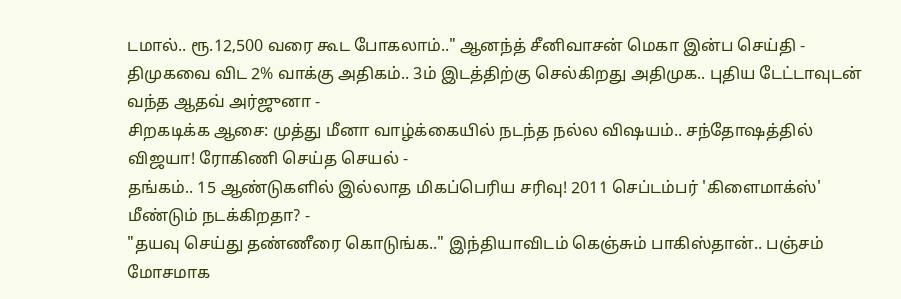டமால்.. ரூ.12,500 வரை கூட போகலாம்.." ஆனந்த் சீனிவாசன் மெகா இன்ப செய்தி -
திமுகவை விட 2% வாக்கு அதிகம்.. 3ம் இடத்திற்கு செல்கிறது அதிமுக.. புதிய டேட்டாவுடன் வந்த ஆதவ் அர்ஜுனா -
சிறகடிக்க ஆசை: முத்து மீனா வாழ்க்கையில் நடந்த நல்ல விஷயம்.. சந்தோஷத்தில் விஜயா! ரோகிணி செய்த செயல் -
தங்கம்.. 15 ஆண்டுகளில் இல்லாத மிகப்பெரிய சரிவு! 2011 செப்டம்பர் 'கிளைமாக்ஸ்' மீண்டும் நடக்கிறதா? -
"தயவு செய்து தண்ணீரை கொடுங்க.." இந்தியாவிடம் கெஞ்சும் பாகிஸ்தான்.. பஞ்சம் மோசமாக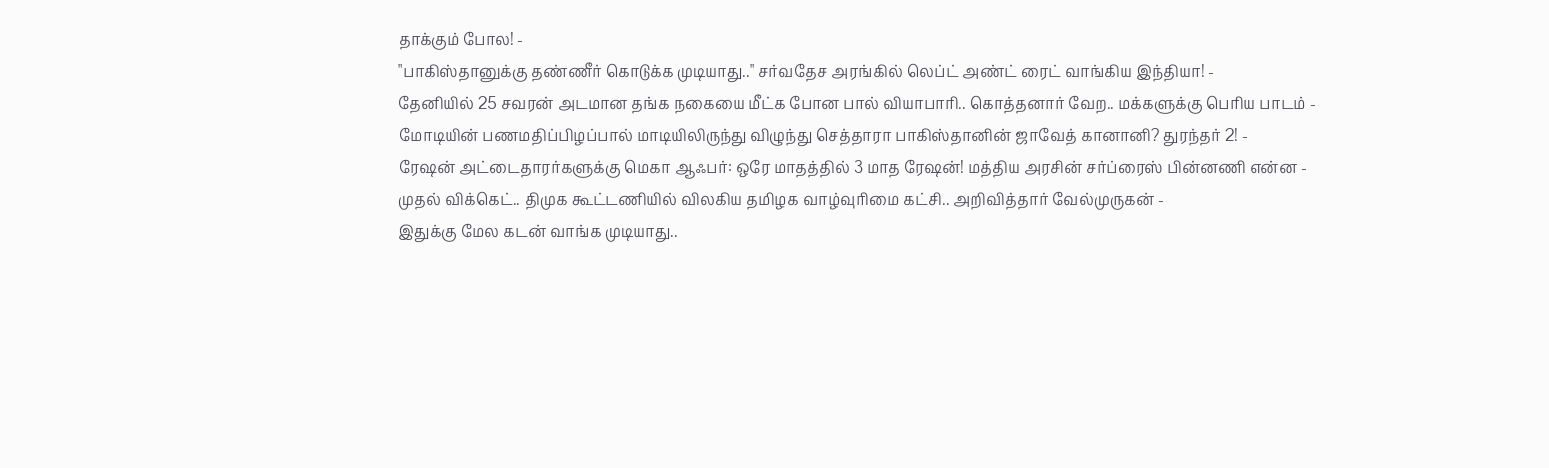தாக்கும் போல! -
"பாகிஸ்தானுக்கு தண்ணீர் கொடுக்க முடியாது.." சர்வதேச அரங்கில் லெப்ட் அண்ட் ரைட் வாங்கிய இந்தியா! -
தேனியில் 25 சவரன் அடமான தங்க நகையை மீட்க போன பால் வியாபாரி.. கொத்தனார் வேற.. மக்களுக்கு பெரிய பாடம் -
மோடியின் பணமதிப்பிழப்பால் மாடியிலிருந்து விழுந்து செத்தாரா பாகிஸ்தானின் ஜாவேத் கானானி? துரந்தர் 2! -
ரேஷன் அட்டைதாரர்களுக்கு மெகா ஆஃபர்: ஒரே மாதத்தில் 3 மாத ரேஷன்! மத்திய அரசின் சர்ப்ரைஸ் பின்னணி என்ன -
முதல் விக்கெட்.. திமுக கூட்டணியில் விலகிய தமிழக வாழ்வுரிமை கட்சி.. அறிவித்தார் வேல்முருகன் -
இதுக்கு மேல கடன் வாங்க முடியாது..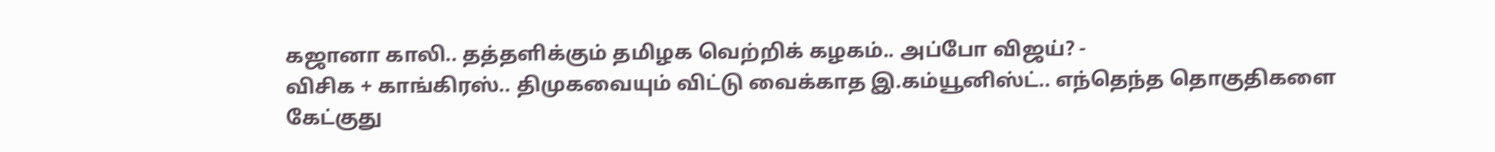கஜானா காலி.. தத்தளிக்கும் தமிழக வெற்றிக் கழகம்.. அப்போ விஜய்? -
விசிக + காங்கிரஸ்.. திமுகவையும் விட்டு வைக்காத இ.கம்யூனிஸ்ட்.. எந்தெந்த தொகுதிகளை கேட்குது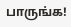பாருங்க!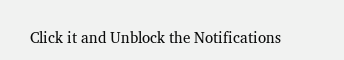Click it and Unblock the Notifications